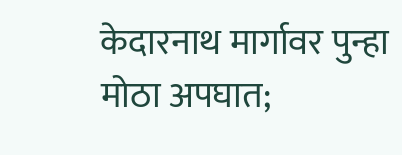केदारनाथ मार्गावर पुन्हा मोठा अपघात;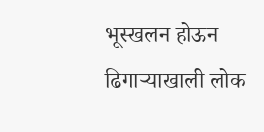भूस्खलन होऊन ढिगाऱ्याखाली लोक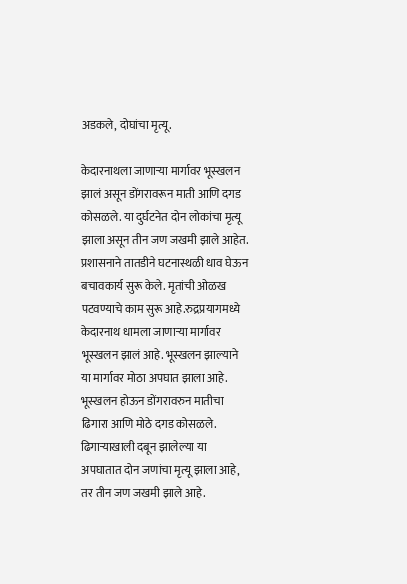अडकले, दोघांचा मृत्यू.

केदारनाथला जाणाऱ्या मार्गावर भूस्खलन झालं असून डोंगरावरून माती आणि दगड कोसळले. या दुर्घटनेत दोन लोकांचा मृत्यू झाला असून तीन जण जखमी झाले आहेत. प्रशासनाने तातडीने घटनास्थळी धाव घेऊन बचावकार्य सुरू केले. मृतांची ओळख पटवण्याचे काम सुरू आहे.रुद्रप्रयागमध्ये केदारनाथ धामला जाणाऱ्या मार्गावर भूस्खलन झालं आहे. भूस्खलन झाल्याने या मार्गावर मोठा अपघात झाला आहे. भूस्खलन होऊन डोंगरावरुन मातीचा ढिगारा आणि मोठे दगड कोसळले. ढिगाऱ्याखाली दबून झालेल्या या अपघातात दोन जणांचा मृत्यू झाला आहे, तर तीन जण जखमी झाले आहे.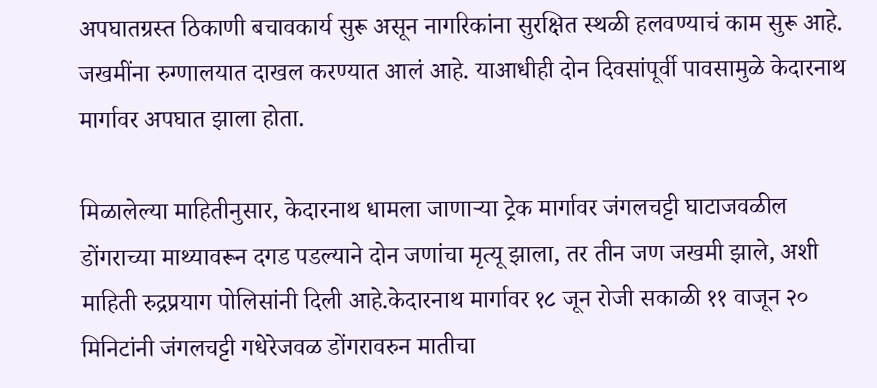अपघातग्रस्त ठिकाणी बचावकार्य सुरू असून नागरिकांना सुरक्षित स्थळी हलवण्याचं काम सुरू आहे. जखमींना रुग्णालयात दाखल करण्यात आलं आहे. याआधीही दोन दिवसांपूर्वी पावसामुळे केदारनाथ मार्गावर अपघात झाला होता.

मिळालेल्या माहितीनुसार, केदारनाथ धामला जाणाऱ्या ट्रेक मार्गावर जंगलचट्टी घाटाजवळील डोंगराच्या माथ्यावरून दगड पडल्याने दोन जणांचा मृत्यू झाला, तर तीन जण जखमी झाले, अशी माहिती रुद्रप्रयाग पोलिसांनी दिली आहे.केदारनाथ मार्गावर १८ जून रोजी सकाळी ११ वाजून २० मिनिटांनी जंगलचट्टी गधेरेजवळ डोंगरावरुन मातीचा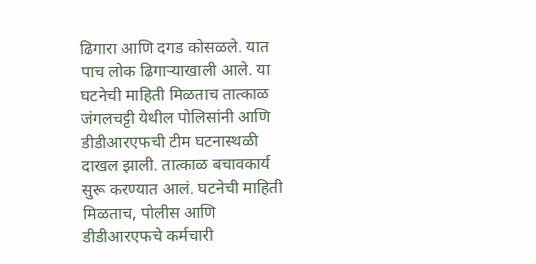ढिगारा आणि दगड कोसळले. यात पाच लोक ढिगाऱ्याखाली आले. या घटनेची माहिती मिळताच तात्काळ जंगलचट्टी येथील पोलिसांनी आणि डीडीआरएफची टीम घटनास्थळी दाखल झाली. तात्काळ बचावकार्य सुरू करण्यात आलं. घटनेची माहिती मिळताच, पोलीस आणि डीडीआरएफचे कर्मचारी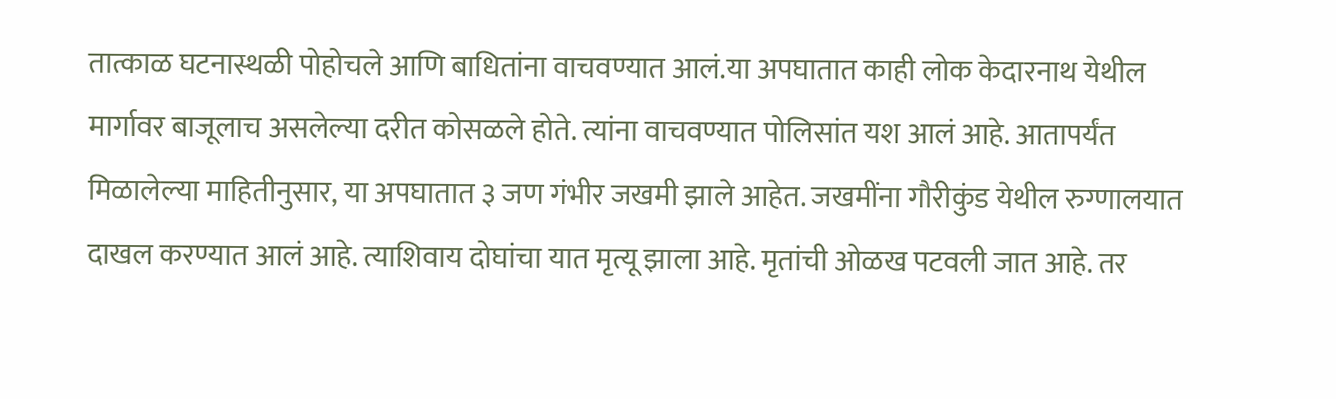तात्काळ घटनास्थळी पोहोचले आणि बाधितांना वाचवण्यात आलं.या अपघातात काही लोक केदारनाथ येथील मार्गावर बाजूलाच असलेल्या दरीत कोसळले होते. त्यांना वाचवण्यात पोलिसांत यश आलं आहे. आतापर्यंत मिळालेल्या माहितीनुसार, या अपघातात ३ जण गंभीर जखमी झाले आहेत. जखमींना गौरीकुंड येथील रुग्णालयात दाखल करण्यात आलं आहे. त्याशिवाय दोघांचा यात मृत्यू झाला आहे. मृतांची ओळख पटवली जात आहे. तर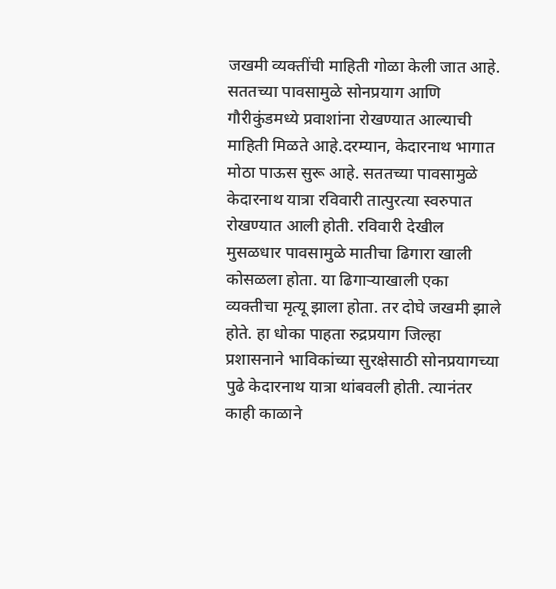जखमी व्यक्तींची माहिती गोळा केली जात आहे. सततच्या पावसामुळे सोनप्रयाग आणि गौरीकुंडमध्ये प्रवाशांना रोखण्यात आल्याची माहिती मिळते आहे.दरम्यान, केदारनाथ भागात मोठा पाऊस सुरू आहे. सततच्या पावसामुळे केदारनाथ यात्रा रविवारी तात्पुरत्या स्वरुपात रोखण्यात आली होती. रविवारी देखील मुसळधार पावसामुळे मातीचा ढिगारा खाली कोसळला होता. या ढिगाऱ्याखाली एका व्यक्तीचा मृत्यू झाला होता. तर दोघे जखमी झाले होते. हा धोका पाहता रुद्रप्रयाग जिल्हा प्रशासनाने भाविकांच्या सुरक्षेसाठी सोनप्रयागच्या पुढे केदारनाथ यात्रा थांबवली होती. त्यानंतर काही काळाने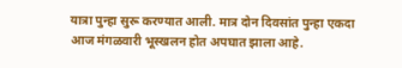यात्रा पुन्हा सुरू करण्यात आली. मात्र दोन दिवसांत पुन्हा एकदा आज मंगळवारी भूस्खलन होत अपघात झाला आहे.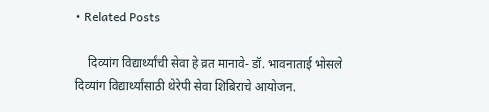• Related Posts

    दिव्यांग विद्यार्थ्यांची सेवा हे व्रत मानावे- डॉ. भावनाताई भोसले दिव्यांग विद्यार्थ्यांसाठी थेरेपी सेवा शिबिराचे आयोजन.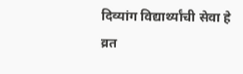दिव्यांग विद्यार्थ्यांची सेवा हे व्रत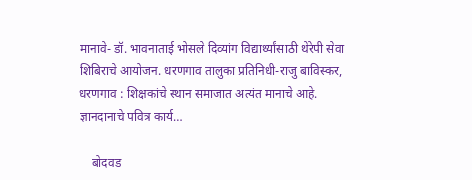मानावे- डॉ. भावनाताई भोसले दिव्यांग विद्यार्थ्यांसाठी थेरेपी सेवा शिबिराचे आयोजन. धरणगाव तालुका प्रतिनिधी-राजु बाविस्कर, धरणगाव : शिक्षकांचे स्थान समाजात अत्यंत मानाचे आहे. ज्ञानदानाचे पवित्र कार्य…

    बोदवड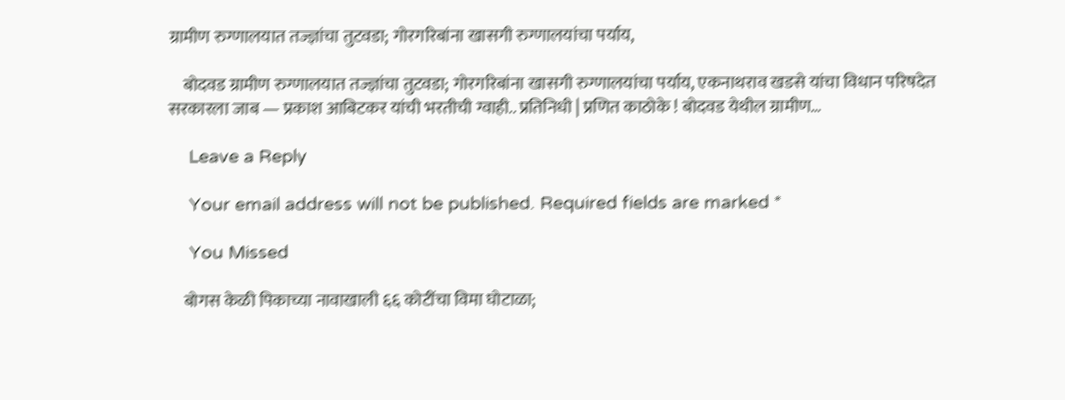ग्रामीण रुग्णालयात तज्ज्ञांचा तुटवडा; गोरगरिबांना खासगी रुग्णालयांचा पर्याय,

    बोदवड ग्रामीण रुग्णालयात तज्ज्ञांचा तुटवडा; गोरगरिबांना खासगी रुग्णालयांचा पर्याय, एकनाथराव खडसे यांचा विधान परिषदेत सरकारला जाब — प्रकाश आबिटकर यांची भरतीची ग्वाही.. प्रतिनिधी | प्रणित काठोके ! बोदवड येथील ग्रामीण…

    Leave a Reply

    Your email address will not be published. Required fields are marked *

    You Missed

    बोगस केळी पिकाच्या नावाखाली ६६ कोटींचा विमा घोटाळा;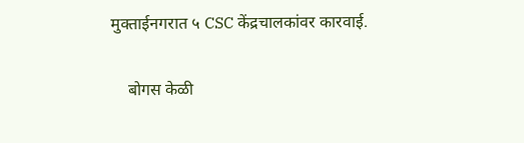मुक्ताईनगरात ५ CSC केंद्रचालकांवर कारवाई.

    बोगस केळी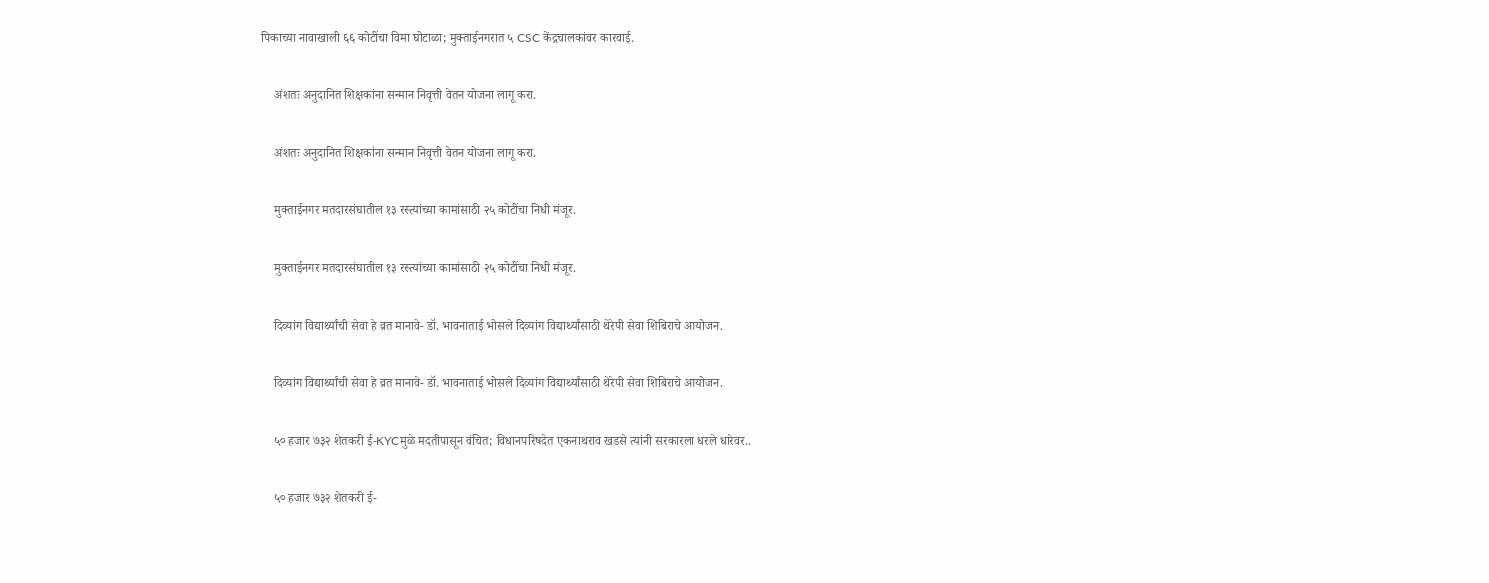पिकाच्या नावाखाली ६६ कोटींचा विमा घोटाळा; मुक्ताईनगरात ५ CSC केंद्रचालकांवर कारवाई.

    अंशतः अनुदानित शिक्षकांना सन्मान निवृत्ती वेतन योजना लागू करा.

    अंशतः अनुदानित शिक्षकांना सन्मान निवृत्ती वेतन योजना लागू करा.

    मुक्ताईनगर मतदारसंघातील १३ रस्त्यांच्या कामांसाठी २५ कोटींचा निधी मंजूर.

    मुक्ताईनगर मतदारसंघातील १३ रस्त्यांच्या कामांसाठी २५ कोटींचा निधी मंजूर.

    दिव्यांग विद्यार्थ्यांची सेवा हे व्रत मानावे- डॉ. भावनाताई भोसले दिव्यांग विद्यार्थ्यांसाठी थेरेपी सेवा शिबिराचे आयोजन.

    दिव्यांग विद्यार्थ्यांची सेवा हे व्रत मानावे- डॉ. भावनाताई भोसले दिव्यांग विद्यार्थ्यांसाठी थेरेपी सेवा शिबिराचे आयोजन.

    ५० हजार ७३२ शेतकरी ई-KYCमुळे मदतीपासून वंचित; विधानपरिषदेत एकनाथराव खडसे त्यांनी सरकारला धरले धारेवर..

    ५० हजार ७३२ शेतकरी ई-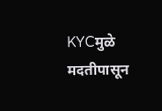KYCमुळे मदतीपासून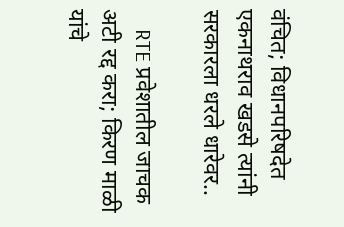वंचित; विधानपरिषदेत एकनाथराव खडसे त्यांनी सरकारला धरले धारेवर..

    RTE प्रवेशातील जाचक अटी रद्द करा; किरण माळी यांचे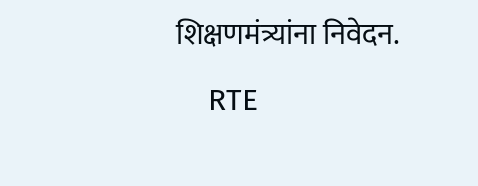शिक्षणमंत्र्यांना निवेदन.

    RTE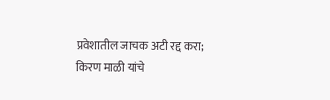प्रवेशातील जाचक अटी रद्द करा; किरण माळी यांचे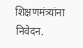शिक्षणमंत्र्यांना निवेदन.